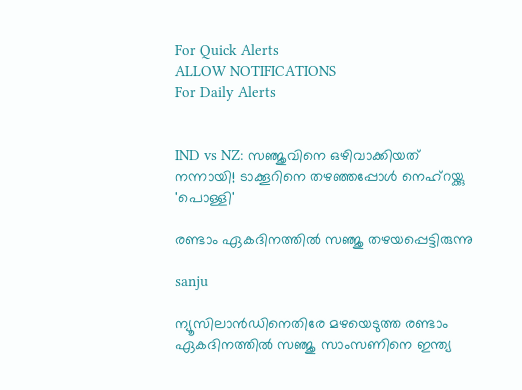For Quick Alerts
ALLOW NOTIFICATIONS
For Daily Alerts


IND vs NZ: സഞ്ജുവിനെ ഒഴിവാക്കിയത് നന്നായി! ടാക്കൂറിനെ തഴഞ്ഞപ്പോള്‍ നെഹ്‌റയ്ക്കു 'പൊള്ളി'

രണ്ടാം ഏകദിനത്തില്‍ സഞ്ജു തഴയപ്പെട്ടിരുന്നു

sanju

ന്യൂസിലാന്‍ഡിനെതിരേ മഴയെടുത്ത രണ്ടാം ഏകദിനത്തില്‍ സഞ്ജു സാംസണിനെ ഇന്ത്യ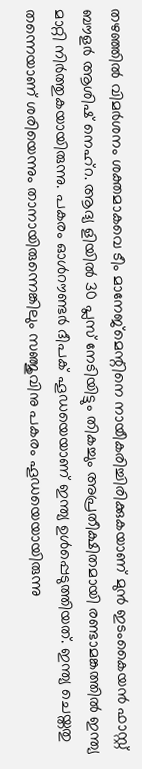തഴഞ്ഞില്‍ വിമര്‍ശനം ശക്തമാകവെ ടീം മാനേജ്‌മെന്റിനെ നായീകരിച്ചിരിക്കുകയാണ് മുന്‍ ഇടംകൈയന്‍ ഫാസ്റ്റ് ബൗളര്‍ ആശിഷ് നെഹ്‌റ. ആദ്യ ളിയില്‍ 30 പ്ലസ് നേടിയിട്ടും തികച്ചും അപ്രതീക്ഷിതമായി രണ്ടാമങ്കത്തില്‍ ഇന്ത്യ മാറ്റി നിര്‍ത്തുകയായിരുന്നു. പകരം ഓള്‍റൗണ്ടര്‍ ദീപക് ഹൂഡയെയാണ് ഇന്ത്യ ഉള്‍പ്പെടുത്തിയത്. ഇന്ത്യ ചെയ്തതു തന്നെയാണ് ശരിയെന്നും താനായിരുന്നെങ്കിലും സഞ്ജുവിനു പകരം ഹൂഡയെയായിരുന്നു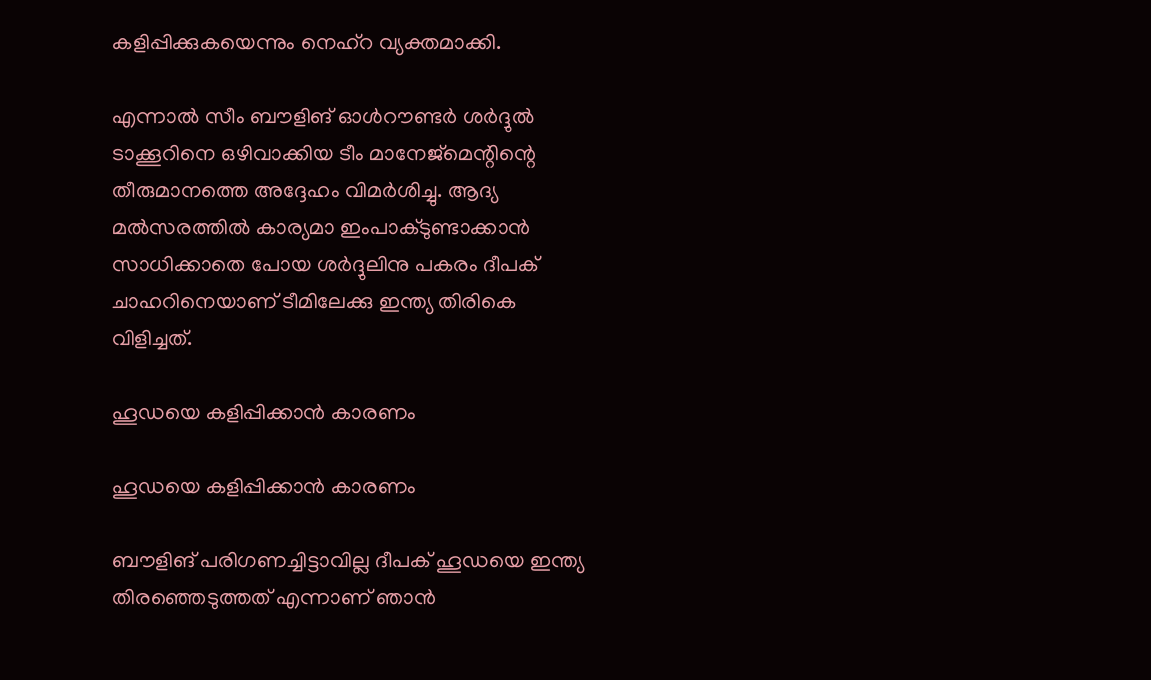കളിപ്പിക്കുകയെന്നും നെഹ്‌റ വ്യക്തമാക്കി.

എന്നാല്‍ സീം ബൗളിങ് ഓള്‍റൗണ്ടര്‍ ശര്‍ദ്ദുല്‍ ടാക്കൂറിനെ ഒഴിവാക്കിയ ടീം മാനേജ്‌മെന്റിന്റെ തീരുമാനത്തെ അദ്ദേഹം വിമര്‍ശിച്ചു. ആദ്യ മല്‍സരത്തില്‍ കാര്യമാ ഇംപാക്ടുണ്ടാക്കാന്‍ സാധിക്കാതെ പോയ ശര്‍ദ്ദുലിനു പകരം ദീപക് ചാഹറിനെയാണ് ടീമിലേക്കു ഇന്ത്യ തിരികെ വിളിച്ചത്.

ഹൂഡയെ കളിപ്പിക്കാന്‍ കാരണം

ഹൂഡയെ കളിപ്പിക്കാന്‍ കാരണം

ബൗളിങ് പരിഗണച്ചിട്ടാവില്ല ദീപക് ഹൂഡയെ ഇന്ത്യ തിരഞ്ഞെടുത്തത് എന്നാണ് ഞാന്‍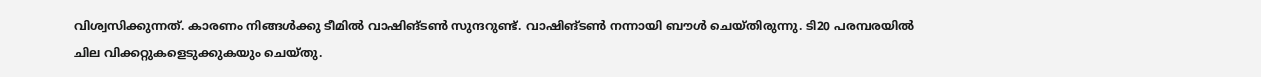വിശ്വസിക്കുന്നത്. കാരണം നിങ്ങള്‍ക്കു ടീമില്‍ വാഷിങ്ടണ്‍ സുന്ദറുണ്ട്. വാഷിങ്ടണ്‍ നന്നായി ബൗള്‍ ചെയ്തിരുന്നു. ടി20 പരമ്പരയില്‍ ചില വിക്കറ്റുകളെടുക്കുകയും ചെയ്തു.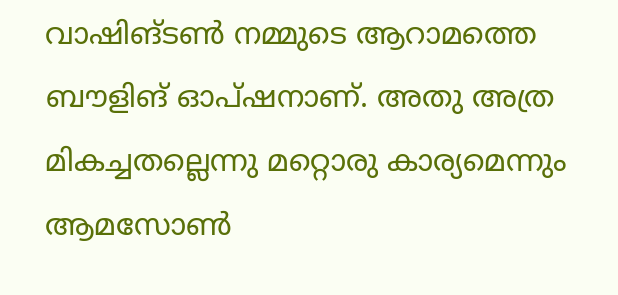വാഷിങ്ടണ്‍ നമ്മുടെ ആറാമത്തെ ബൗളിങ് ഓപ്ഷനാണ്. അതു അത്ര മികച്ചതല്ലെന്നു മറ്റൊരു കാര്യമെന്നും ആമസോണ്‍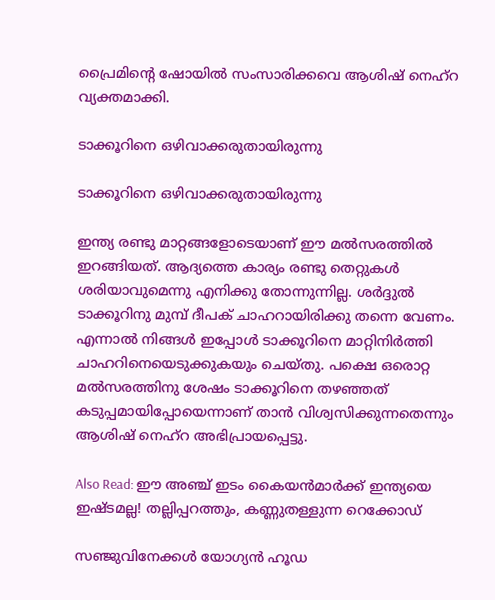പ്രൈമിന്റെ ഷോയില്‍ സംസാരിക്കവെ ആശിഷ് നെഹ്‌റ വ്യക്തമാക്കി.

ടാക്കൂറിനെ ഒഴിവാക്കരുതായിരുന്നു

ടാക്കൂറിനെ ഒഴിവാക്കരുതായിരുന്നു

ഇന്ത്യ രണ്ടു മാറ്റങ്ങളോടെയാണ് ഈ മല്‍സരത്തില്‍ ഇറങ്ങിയത്. ആദ്യത്തെ കാര്യം രണ്ടു തെറ്റുകള്‍ ശരിയാവുമെന്നു എനിക്കു തോന്നുന്നില്ല. ശര്‍ദ്ദുല്‍ ടാക്കൂറിനു മുമ്പ് ദീപക് ചാഹറായിരിക്കു തന്നെ വേണം. എന്നാല്‍ നിങ്ങള്‍ ഇപ്പോള്‍ ടാക്കൂറിനെ മാറ്റിനിര്‍ത്തി ചാഹറിനെയെടുക്കുകയും ചെയ്തു. പക്ഷെ ഒരൊറ്റ മല്‍സരത്തിനു ശേഷം ടാക്കൂറിനെ തഴഞ്ഞത് കടുപ്പമായിപ്പോയെന്നാണ് താന്‍ വിശ്വസിക്കുന്നതെന്നും ആശിഷ് നെഹ്‌റ അഭിപ്രായപ്പെട്ടു.

Also Read: ഈ അഞ്ച് ഇടം കൈയന്‍മാര്‍ക്ക് ഇന്ത്യയെ ഇഷ്ടമല്ല! തല്ലിപ്പറത്തും, കണ്ണുതള്ളുന്ന റെക്കോഡ്

സഞ്ജുവിനേക്കള്‍ യോഗ്യന്‍ ഹൂഡ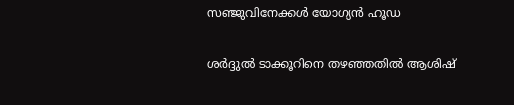സഞ്ജുവിനേക്കള്‍ യോഗ്യന്‍ ഹൂഡ

ശര്‍ദ്ദുല്‍ ടാക്കൂറിനെ തഴഞ്ഞതില്‍ ആശിഷ്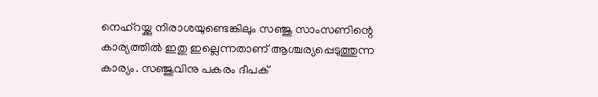നെഹ്‌റയ്ക്കു നിരാശയുണ്ടെങ്കിലും സഞ്ജു സാംസണിന്റെ കാര്യത്തില്‍ ഇതു ഇല്ലെന്നതാണ് ആശ്ചര്യപ്പെടുത്തുന്ന കാര്യം. സഞ്ജുവിനു പകരം ദീപക്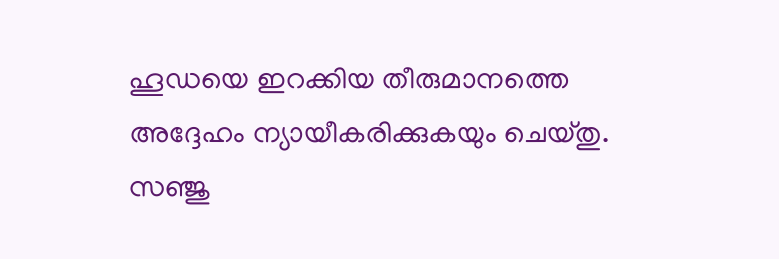ഹൂഡയെ ഇറക്കിയ തീരുമാനത്തെ അദ്ദേഹം ന്യായീകരിക്കുകയും ചെയ്തു.
സഞ്ജു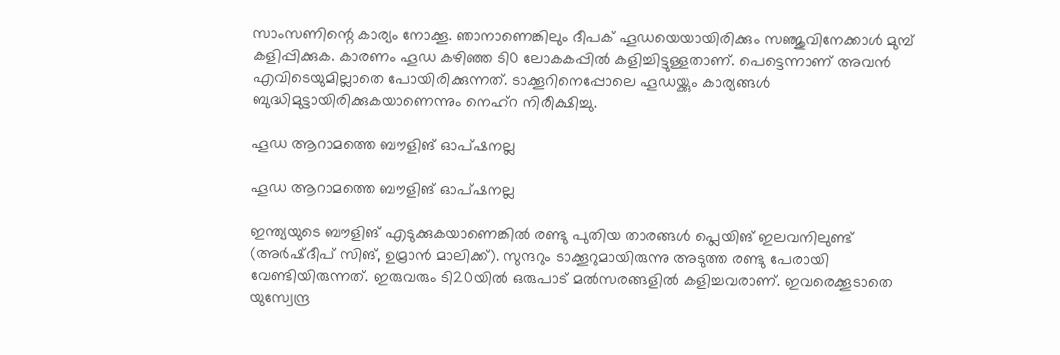സാംസണിന്റെ കാര്യം നോക്കൂ. ഞാനാണെങ്കിലും ദീപക് ഹൂഡയെയായിരിക്കും സഞ്ജുവിനേക്കാള്‍ മുമ്പ് കളിപ്പിക്കുക. കാരണം ഹൂഡ കഴിഞ്ഞ ടി0 ലോകകപ്പില്‍ കളിച്ചിട്ടുള്ളതാണ്. പെട്ടെന്നാണ് അവന്‍ എവിടെയുമില്ലാതെ പോയിരിക്കുന്നത്. ടാക്കൂറിനെപ്പോലെ ഹൂഡയ്ക്കും കാര്യങ്ങള്‍ ബുദ്ധിമുട്ടായിരിക്കുകയാണെന്നും നെഹ്‌റ നിരീക്ഷിച്ചു.

ഹൂഡ ആറാമത്തെ ബൗളിങ് ഓപ്ഷനല്ല

ഹൂഡ ആറാമത്തെ ബൗളിങ് ഓപ്ഷനല്ല

ഇന്ത്യയുടെ ബൗളിങ് എടുക്കുകയാണെങ്കില്‍ രണ്ടു പുതിയ താരങ്ങള്‍ പ്ലെയിങ് ഇലവനിലുണ്ട് (അര്‍ഷ്ദീപ് സിങ്, ഉമ്രാന്‍ മാലിക്ക്). സുന്ദറും ടാക്കൂറുമായിരുന്നു അടുത്ത രണ്ടു പേരായി വേണ്ടിയിരുന്നത്. ഇരുവരും ടി20യില്‍ ഒരുപാട് മല്‍സരങ്ങളില്‍ കളിച്ചവരാണ്. ഇവരെക്കൂടാതെ യുസ്വേന്ദ്ര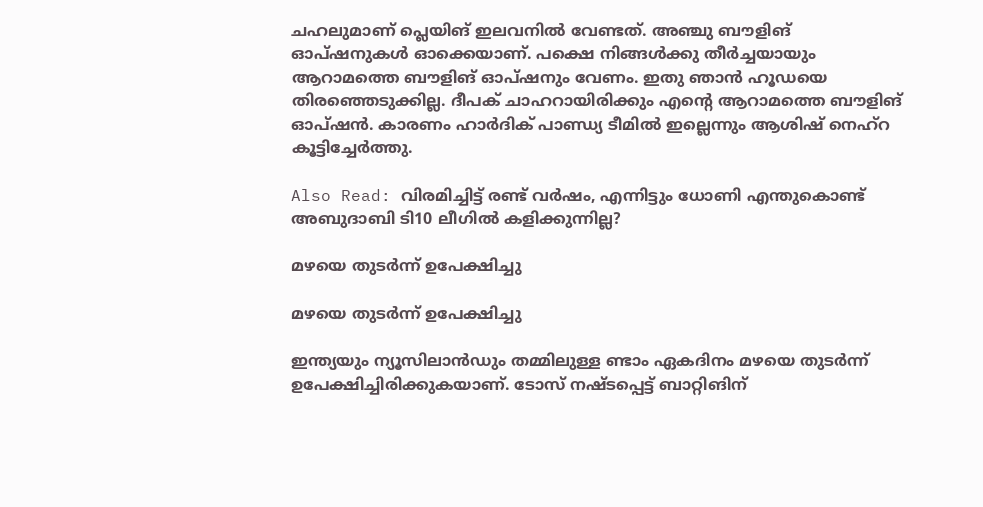ചഹലുമാണ് പ്ലെയിങ് ഇലവനില്‍ വേണ്ടത്. അഞ്ചു ബൗളിങ് ഓപ്ഷനുകള്‍ ഓക്കെയാണ്. പക്ഷെ നിങ്ങള്‍ക്കു തീര്‍ച്ചയായും ആറാമത്തെ ബൗളിങ് ഓപ്ഷനും വേണം. ഇതു ഞാന്‍ ഹൂഡയെ തിരഞ്ഞെടുക്കില്ല. ദീപക് ചാഹറായിരിക്കും എന്റെ ആറാമത്തെ ബൗളിങ് ഓപ്ഷന്‍. കാരണം ഹാര്‍ദിക് പാണ്ഡ്യ ടീമില്‍ ഇല്ലെന്നും ആശിഷ് നെഹ്‌റ കൂട്ടിച്ചേര്‍ത്തു.

Also Read: വിരമിച്ചിട്ട് രണ്ട് വര്‍ഷം, എന്നിട്ടും ധോണി എന്തുകൊണ്ട് അബുദാബി ടി10 ലീഗില്‍ കളിക്കുന്നില്ല?

മഴയെ തുടര്‍ന്ന് ഉപേക്ഷിച്ചു

മഴയെ തുടര്‍ന്ന് ഉപേക്ഷിച്ചു

ഇന്ത്യയും ന്യൂസിലാന്‍ഡും തമ്മിലുള്ള ണ്ടാം ഏകദിനം മഴയെ തുടര്‍ന്ന് ഉപേക്ഷിച്ചിരിക്കുകയാണ്. ടോസ് നഷ്ടപ്പെട്ട് ബാറ്റിങിന്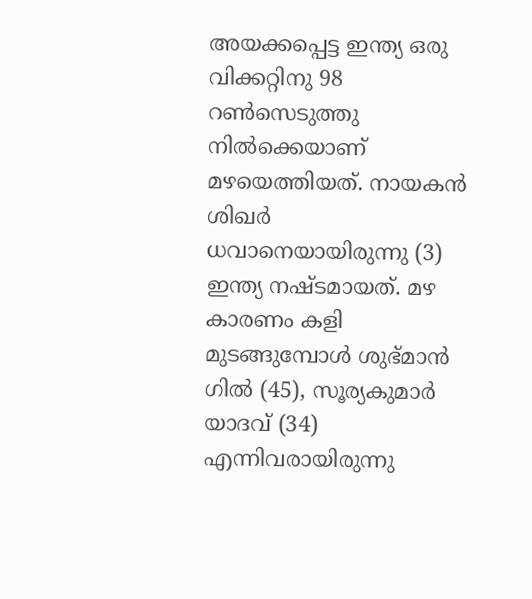അയക്കപ്പെട്ട ഇന്ത്യ ഒരു വിക്കറ്റിനു 98 റണ്‍സെടുത്തു നില്‍ക്കെയാണ് മഴയെത്തിയത്. നായകന്‍ ശിഖര്‍ ധവാനെയായിരുന്നു (3) ഇന്ത്യ നഷ്ടമായത്. മഴ കാരണം കളി മുടങ്ങുമ്പോള്‍ ശുഭ്മാന്‍ ഗില്‍ (45), സൂര്യകുമാര്‍ യാദവ് (34) എന്നിവരായിരുന്നു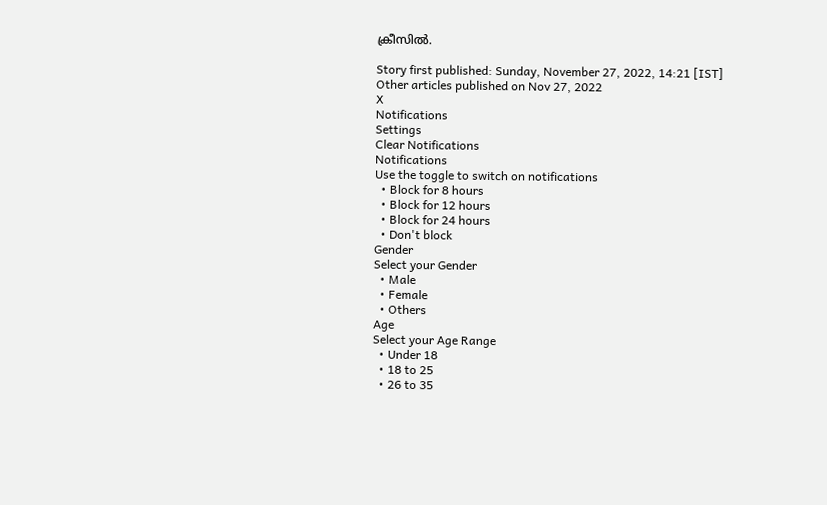ക്രീസില്‍.

Story first published: Sunday, November 27, 2022, 14:21 [IST]
Other articles published on Nov 27, 2022
X
Notifications
Settings
Clear Notifications
Notifications
Use the toggle to switch on notifications
  • Block for 8 hours
  • Block for 12 hours
  • Block for 24 hours
  • Don't block
Gender
Select your Gender
  • Male
  • Female
  • Others
Age
Select your Age Range
  • Under 18
  • 18 to 25
  • 26 to 35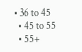• 36 to 45
  • 45 to 55
  • 55+